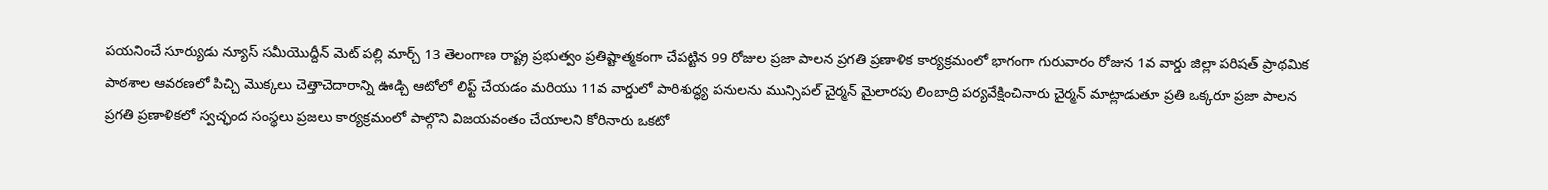పయనించే సూర్యుడు న్యూస్ సమీయొద్దీన్ మెట్ పల్లి మార్చ్ 13 తెలంగాణ రాష్ట్ర ప్రభుత్వం ప్రతిష్టాత్మకంగా చేపట్టిన 99 రోజుల ప్రజా పాలన ప్రగతి ప్రణాళిక కార్యక్రమంలో భాగంగా గురువారం రోజున 1వ వార్డు జిల్లా పరిషత్ ప్రాథమిక పాఠశాల ఆవరణలో పిచ్చి మొక్కలు చెత్తాచెదారాన్ని ఊడ్చి ఆటోలో లిఫ్ట్ చేయడం మరియు 11వ వార్డులో పారిశుద్ధ్య పనులను మున్సిపల్ చైర్మన్ మైలారపు లింబాద్రి పర్యవేక్షించినారు చైర్మన్ మాట్లాడుతూ ప్రతి ఒక్కరూ ప్రజా పాలన ప్రగతి ప్రణాళికలో స్వచ్ఛంద సంస్థలు ప్రజలు కార్యక్రమంలో పాల్గొని విజయవంతం చేయాలని కోరినారు ఒకటో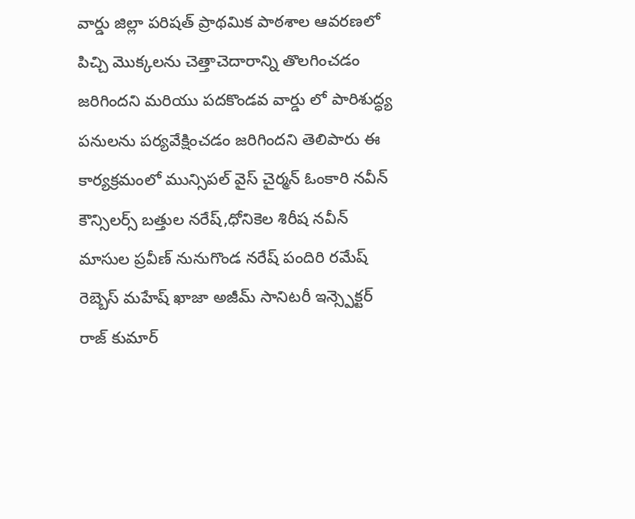వార్డు జిల్లా పరిషత్ ప్రాథమిక పాఠశాల ఆవరణలో పిచ్చి మొక్కలను చెత్తాచెదారాన్ని తొలగించడం జరిగిందని మరియు పదకొండవ వార్డు లో పారిశుద్ధ్య పనులను పర్యవేక్షించడం జరిగిందని తెలిపారు ఈ కార్యక్రమంలో మున్సిపల్ వైస్ చైర్మన్ ఓంకారి నవీన్ కౌన్సిలర్స్ బత్తుల నరేష్,ధోనికెల శిరీష నవీన్ మాసుల ప్రవీణ్ నునుగొండ నరేష్ పందిరి రమేష్ రెబ్బెస్ మహేష్ ఖాజా అజీమ్ సానిటరీ ఇన్స్పెక్టర్ రాజ్ కుమార్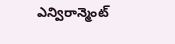ఎన్విరాన్మెంట్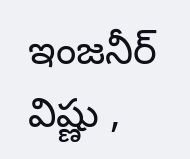ఇంజనీర్ విష్ణు ,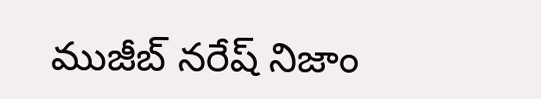ముజీబ్ నరేష్ నిజాం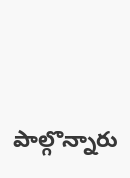పాల్గొన్నారు